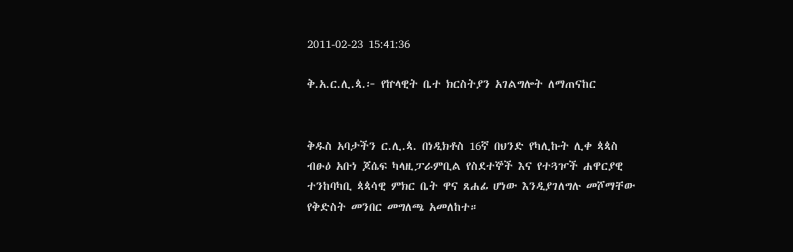2011-02-23 15:41:36

ቅ.አ.ር.ሊ.ጳ.፦ የኵላዊት ቤተ ክርስትያን አገልግሎት ለማጠናከር


ቅዱስ አባታችን ር.ሊ.ጳ. በነዲክቶስ 16ኛ በህንድ የካሊኩት ሊቀ ጳጳስ ብፁዕ አቡነ ጆሴፍ ካላዚፓራምቢል የስደተኞች እና የተጓዦች ሐዋርያዊ ተንከባካቢ ጳጳሳዊ ምክር ቤት ዋና ጸሐፊ ሆነው እንዲያገለግሉ መሾማቸው የቅድስት መንበር መግለጫ አመለከተ።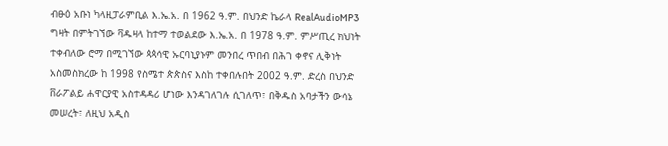ብፁዕ አቡነ ካላዚፓራምቢል እ.ኤ.አ. በ 1962 ዓ.ም. በህንድ ኬራላ RealAudioMP3 ግዛት በምትገኘው ቫዱዛላ ከተማ ተወልደው እ.ኤ.አ. በ 1978 ዓ.ም. ምሥጢረ ክህነት ተቀብለው ሮማ በሚገኘው ጳጳሳዊ ኡርባኒያኑም መንበረ ጥበብ በሕገ ቀኖና ሊቅነት አስመስክረው ከ 1998 የስሜተ ጵጵስና እስከ ተቀበሉበት 2002 ዓ.ም. ድረስ በህንድ ቨራፖልይ ሐዋርያዊ አስተዳዳሪ ሆነው እንዳገለገሉ ሲገለጥ፣ በቅዱስ አባታችን ውሳኔ መሠረት፣ ለዚህ አዲስ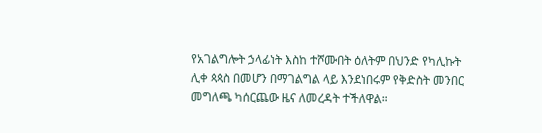የአገልግሎት ኃላፊነት እስከ ተሾሙበት ዕለትም በህንድ የካሊኩት ሊቀ ጳጳስ በመሆን በማገልግል ላይ እንደነበሩም የቅድስት መንበር መግለጫ ካሰርጨው ዜና ለመረዳት ተችለዋል።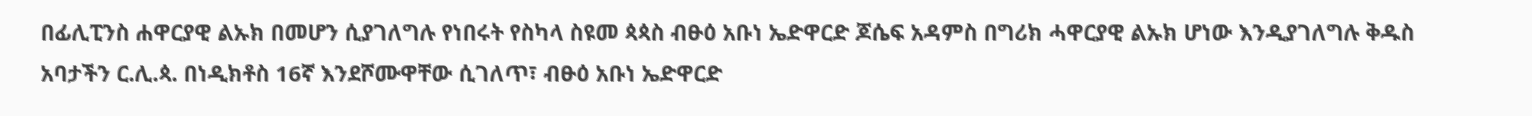በፊሊፒንስ ሐዋርያዊ ልኡክ በመሆን ሲያገለግሉ የነበሩት የስካላ ስዩመ ጳጳስ ብፁዕ አቡነ ኤድዋርድ ጆሴፍ አዳምስ በግሪክ ሓዋርያዊ ልኡክ ሆነው እንዲያገለግሉ ቅዱስ አባታችን ር.ሊ.ጳ. በነዲክቶስ 16ኛ እንደሾሙዋቸው ሲገለጥ፣ ብፁዕ አቡነ ኤድዋርድ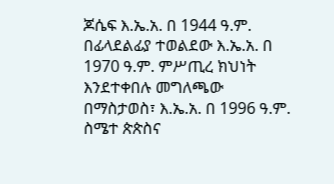ጆሴፍ እ.ኤ.አ. በ 1944 ዓ.ም. በፊላደልፊያ ተወልደው እ.ኤ.አ. በ 1970 ዓ.ም. ምሥጢረ ክህነት እንደተቀበሉ መግለጫው በማስታወስ፣ እ.ኤ.አ. በ 1996 ዓ.ም. ስሜተ ጵጵስና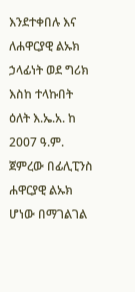እንደተቀበሉ እና ለሐዋርያዊ ልኡክ ኃላፊነት ወደ ግሪክ እስከ ተላኩበት ዕለት እ.ኤ.አ. ከ 2007 ዓ.ም. ጀምረው በፊሊፒንስ ሐዋርያዊ ልኡክ ሆነው በማገልገል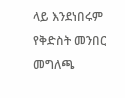ላይ እንደነበሩም የቅድስት መንበር መግለጫ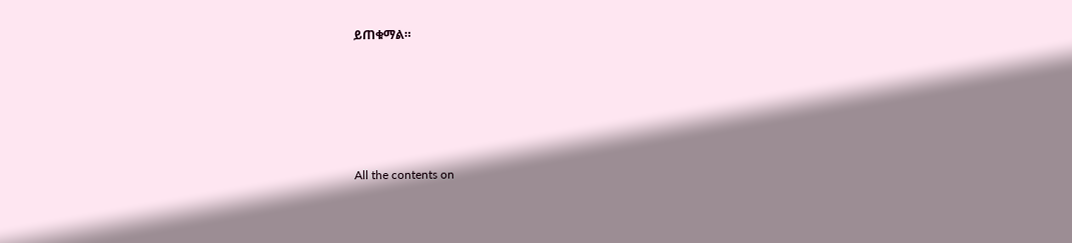ይጠቁማል።








All the contents on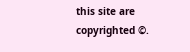this site are copyrighted ©.